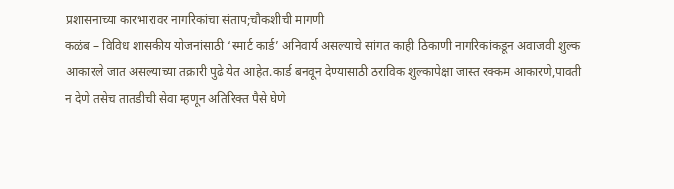प्रशासनाच्या कारभारावर नागरिकांचा संताप;चौकशीची मागणी
कळंब – विविध शासकीय योजनांसाठी ‘स्मार्ट कार्ड’ अनिवार्य असल्याचे सांगत काही ठिकाणी नागरिकांकडून अवाजवी शुल्क आकारले जात असल्याच्या तक्रारी पुढे येत आहेत.कार्ड बनवून देण्यासाठी ठराविक शुल्कापेक्षा जास्त रक्कम आकारणे,पावती न देणे तसेच तातडीची सेवा म्हणून अतिरिक्त पैसे घेणे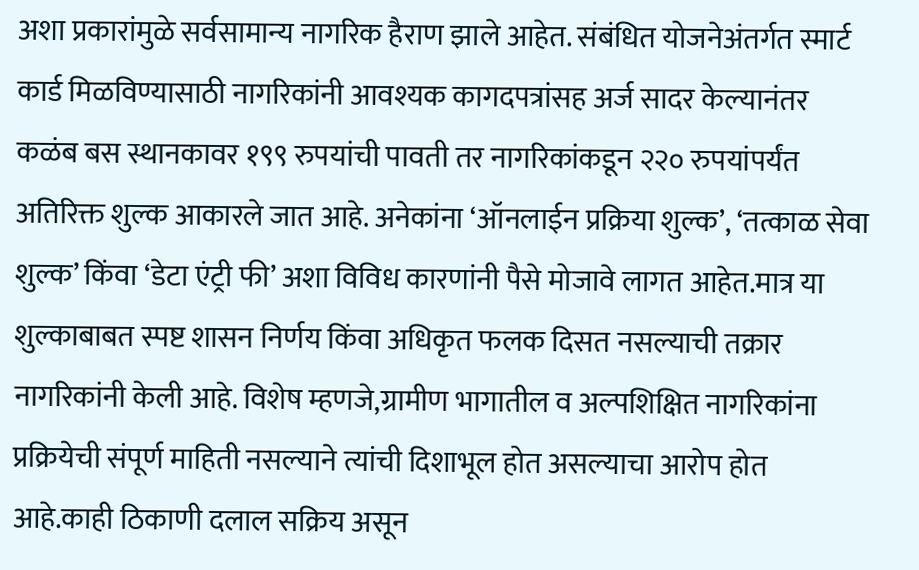अशा प्रकारांमुळे सर्वसामान्य नागरिक हैराण झाले आहेत. संबंधित योजनेअंतर्गत स्मार्ट कार्ड मिळविण्यासाठी नागरिकांनी आवश्यक कागदपत्रांसह अर्ज सादर केल्यानंतर कळंब बस स्थानकावर १९९ रुपयांची पावती तर नागरिकांकडून २२० रुपयांपर्यंत अतिरिक्त शुल्क आकारले जात आहे. अनेकांना ‘ऑनलाईन प्रक्रिया शुल्क’, ‘तत्काळ सेवा शुल्क’ किंवा ‘डेटा एंट्री फी’ अशा विविध कारणांनी पैसे मोजावे लागत आहेत.मात्र या शुल्काबाबत स्पष्ट शासन निर्णय किंवा अधिकृत फलक दिसत नसल्याची तक्रार नागरिकांनी केली आहे. विशेष म्हणजे,ग्रामीण भागातील व अल्पशिक्षित नागरिकांना प्रक्रियेची संपूर्ण माहिती नसल्याने त्यांची दिशाभूल होत असल्याचा आरोप होत आहे.काही ठिकाणी दलाल सक्रिय असून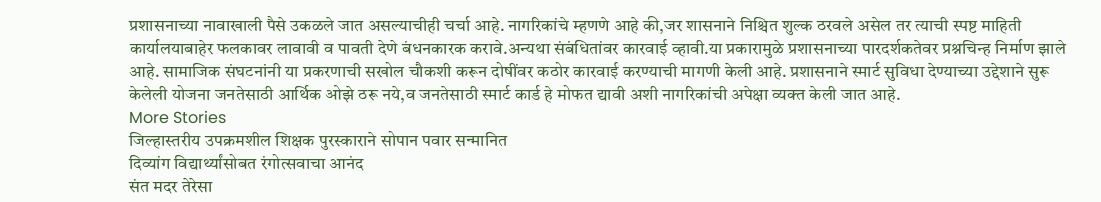प्रशासनाच्या नावाखाली पैसे उकळले जात असल्याचीही चर्चा आहे. नागरिकांचे म्हणणे आहे की,जर शासनाने निश्चित शुल्क ठरवले असेल तर त्याची स्पष्ट माहिती कार्यालयाबाहेर फलकावर लावावी व पावती देणे बंधनकारक करावे.अन्यथा संबंधितांवर कारवाई व्हावी.या प्रकारामुळे प्रशासनाच्या पारदर्शकतेवर प्रश्नचिन्ह निर्माण झाले आहे. सामाजिक संघटनांनी या प्रकरणाची सखोल चौकशी करून दोषींवर कठोर कारवाई करण्याची मागणी केली आहे. प्रशासनाने स्मार्ट सुविधा देण्याच्या उद्देशाने सुरू केलेली योजना जनतेसाठी आर्थिक ओझे ठरू नये,व जनतेसाठी स्मार्ट कार्ड हे मोफत द्यावी अशी नागरिकांची अपेक्षा व्यक्त केली जात आहे.
More Stories
जिल्हास्तरीय उपक्रमशील शिक्षक पुरस्काराने सोपान पवार सन्मानित
दिव्यांग विद्यार्थ्यांसोबत रंगोत्सवाचा आनंद
संत मदर तेरेसा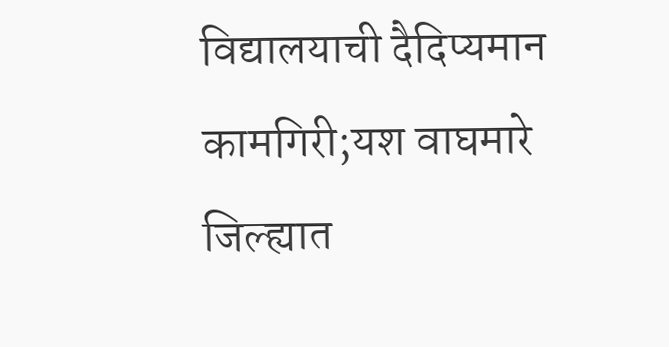विद्यालयाची दैदिप्यमान कामगिरी;यश वाघमारे जिल्ह्यात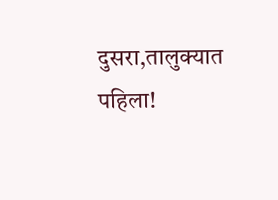दुसरा,तालुक्यात पहिला!